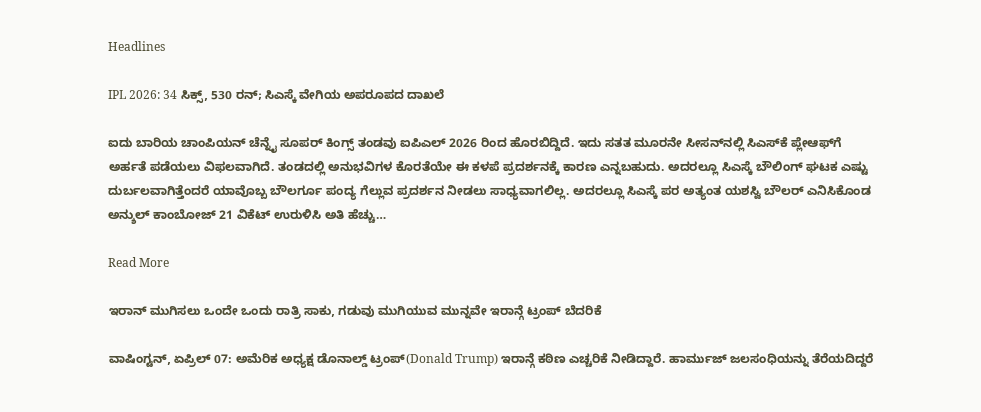Headlines

IPL 2026: 34 ಸಿಕ್ಸ್, 530 ರನ್; ಸಿಎಸ್ಕೆ ವೇಗಿಯ ಅಪರೂಪದ ದಾಖಲೆ

ಐದು ಬಾರಿಯ ಚಾಂಪಿಯನ್ ಚೆನ್ನೈ ಸೂಪರ್ ಕಿಂಗ್ಸ್ ತಂಡವು ಐಪಿಎಲ್ 2026 ರಿಂದ ಹೊರಬಿದ್ದಿದೆ. ಇದು ಸತತ ಮೂರನೇ ಸೀಸನ್‌ನಲ್ಲಿ ಸಿಎಸ್‌ಕೆ ಪ್ಲೇಆಫ್‌ಗೆ ಅರ್ಹತೆ ಪಡೆಯಲು ವಿಫಲವಾಗಿದೆ. ತಂಡದಲ್ಲಿ ಅನುಭವಿಗಳ ಕೊರತೆಯೇ ಈ ಕಳಪೆ ಪ್ರದರ್ಶನಕ್ಕೆ ಕಾರಣ ಎನ್ನಬಹುದು. ಅದರಲ್ಲೂ ಸಿಎಸ್ಕೆ ಬೌಲಿಂಗ್ ಘಟಕ ಎಷ್ಟು ದುರ್ಬಲವಾಗಿತ್ತೆಂದರೆ ಯಾವೊಬ್ಬ ಬೌಲರ್ಗೂ ಪಂದ್ಯ ಗೆಲ್ಲುವ ಪ್ರದರ್ಶನ ನೀಡಲು ಸಾಧ್ಯವಾಗಲಿಲ್ಲ. ಅದರಲ್ಲೂ ಸಿಎಸ್ಕೆ ಪರ ಅತ್ಯಂತ ಯಶಸ್ವಿ ಬೌಲರ್ ಎನಿಸಿಕೊಂಡ ಅನ್ಶುಲ್ ಕಾಂಬೋಜ್ 21 ವಿಕೆಟ್‌ ಉರುಳಿಸಿ ಅತಿ ಹೆಚ್ಚು…

Read More

ಇರಾನ್ ಮುಗಿಸಲು ಒಂದೇ ಒಂದು ರಾತ್ರಿ ಸಾಕು, ಗಡುವು ಮುಗಿಯುವ ಮುನ್ನವೇ ಇರಾನ್ಗೆ ಟ್ರಂಪ್ ಬೆದರಿಕೆ

ವಾಷಿಂಗ್ಟನ್, ಏಪ್ರಿಲ್ 07: ಅಮೆರಿಕ ಅಧ್ಯಕ್ಷ ಡೊನಾಲ್ಡ್ ಟ್ರಂಪ್(Donald Trump) ಇರಾನ್ಗೆ ಕಠಿಣ ಎಚ್ಚರಿಕೆ ನೀಡಿದ್ದಾರೆ. ಹಾರ್ಮುಜ್ ಜಲಸಂಧಿಯನ್ನು ತೆರೆಯದಿದ್ದರೆ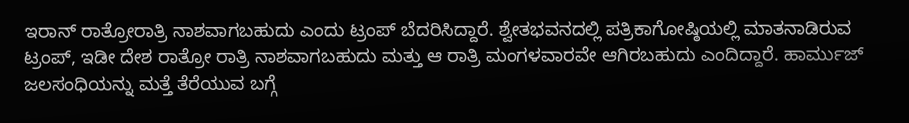ಇರಾನ್ ರಾತ್ರೋರಾತ್ರಿ ನಾಶವಾಗಬಹುದು ಎಂದು ಟ್ರಂಪ್ ಬೆದರಿಸಿದ್ದಾರೆ. ಶ್ವೇತಭವನದಲ್ಲಿ ಪತ್ರಿಕಾಗೋಷ್ಠಿಯಲ್ಲಿ ಮಾತನಾಡಿರುವ ಟ್ರಂಪ್, ಇಡೀ ದೇಶ ರಾತ್ರೋ ರಾತ್ರಿ ನಾಶವಾಗಬಹುದು ಮತ್ತು ಆ ರಾತ್ರಿ ಮಂಗಳವಾರವೇ ಆಗಿರಬಹುದು ಎಂದಿದ್ದಾರೆ. ಹಾರ್ಮುಜ್ ಜಲಸಂಧಿಯನ್ನು ಮತ್ತೆ ತೆರೆಯುವ ಬಗ್ಗೆ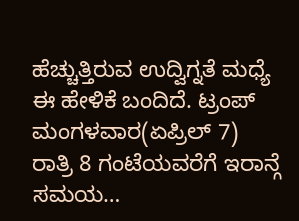ಹೆಚ್ಚುತ್ತಿರುವ ಉದ್ವಿಗ್ನತೆ ಮಧ್ಯೆ ಈ ಹೇಳಿಕೆ ಬಂದಿದೆ. ಟ್ರಂಪ್ ಮಂಗಳವಾರ(ಏಪ್ರಿಲ್ 7) ರಾತ್ರಿ 8 ಗಂಟೆಯವರೆಗೆ ಇರಾನ್ಗೆ ಸಮಯ…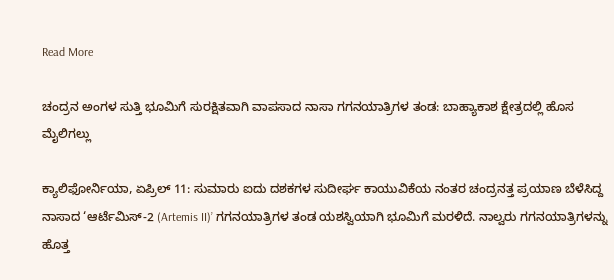Read More

ಚಂದ್ರನ ಅಂಗಳ ಸುತ್ತಿ ಭೂಮಿಗೆ ಸುರಕ್ಷಿತವಾಗಿ ವಾಪಸಾದ ನಾಸಾ ಗಗನಯಾತ್ರಿಗಳ ತಂಡ: ಬಾಹ್ಯಾಕಾಶ ಕ್ಷೇತ್ರದಲ್ಲಿ ಹೊಸ ಮೈಲಿಗಲ್ಲು

ಕ್ಯಾಲಿಫೋರ್ನಿಯಾ, ಏಪ್ರಿಲ್ 11: ಸುಮಾರು ಐದು ದಶಕಗಳ ಸುದೀರ್ಘ ಕಾಯುವಿಕೆಯ ನಂತರ ಚಂದ್ರನತ್ತ ಪ್ರಯಾಣ ಬೆಳೆಸಿದ್ದ ನಾಸಾದ ‘ಆರ್ಟೆಮಿಸ್-2 (Artemis II)’ ಗಗನಯಾತ್ರಿಗಳ ತಂಡ ಯಶಸ್ವಿಯಾಗಿ ಭೂಮಿಗೆ ಮರಳಿದೆ. ನಾಲ್ವರು ಗಗನಯಾತ್ರಿಗಳನ್ನು ಹೊತ್ತ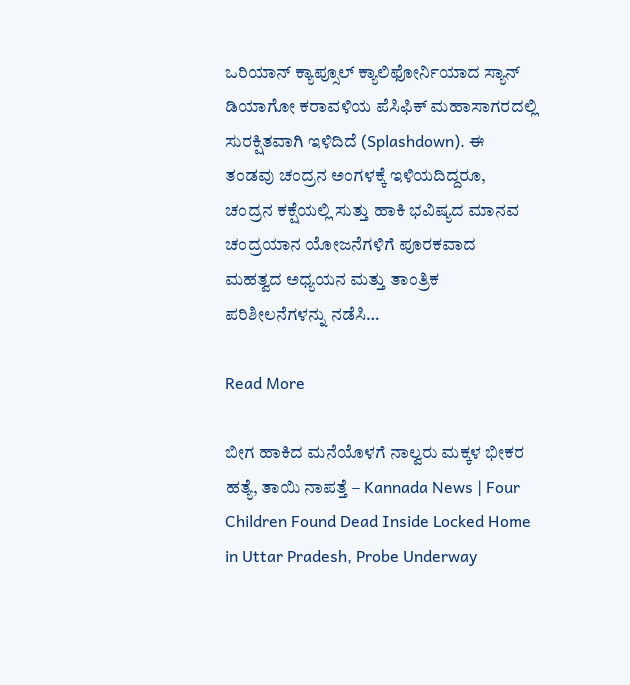ಒರಿಯಾನ್ ಕ್ಯಾಪ್ಸೂಲ್ ಕ್ಯಾಲಿಫೋರ್ನಿಯಾದ ಸ್ಯಾನ್ ಡಿಯಾಗೋ ಕರಾವಳಿಯ ಪೆಸಿಫಿಕ್ ಮಹಾಸಾಗರದಲ್ಲಿ ಸುರಕ್ಷಿತವಾಗಿ ಇಳಿದಿದೆ (Splashdown). ಈ ತಂಡವು ಚಂದ್ರನ ಅಂಗಳಕ್ಕೆ ಇಳಿಯದಿದ್ದರೂ, ಚಂದ್ರನ ಕಕ್ಷೆಯಲ್ಲಿ ಸುತ್ತು ಹಾಕಿ ಭವಿಷ್ಯದ ಮಾನವ ಚಂದ್ರಯಾನ ಯೋಜನೆಗಳಿಗೆ ಪೂರಕವಾದ ಮಹತ್ವದ ಅಧ್ಯಯನ ಮತ್ತು ತಾಂತ್ರಿಕ ಪರಿಶೀಲನೆಗಳನ್ನು ನಡೆಸಿ…

Read More

ಬೀಗ ಹಾಕಿದ ಮನೆಯೊಳಗೆ ನಾಲ್ವರು ಮಕ್ಕಳ ಭೀಕರ ಹತ್ಯೆ, ತಾಯಿ ನಾಪತ್ತೆ – Kannada News | Four Children Found Dead Inside Locked Home in Uttar Pradesh, Probe Underway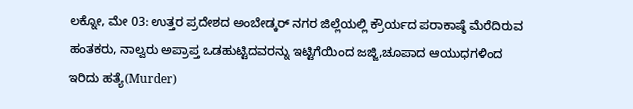ಲಕ್ನೋ, ಮೇ 03: ಉತ್ತರ ಪ್ರದೇಶದ ಅಂಬೇಡ್ಕರ್ ನಗರ ಜಿಲ್ಲೆಯಲ್ಲಿ ಕ್ರೌರ್ಯದ ಪರಾಕಾಷ್ಠೆ ಮೆರೆದಿರುವ ಹಂತಕರು, ನಾಲ್ವರು ಅಪ್ರಾಪ್ತ ಒಡಹುಟ್ಟಿದವರನ್ನು ಇಟ್ಟಿಗೆಯಿಂದ ಜಜ್ಜಿ,ಚೂಪಾದ ಆಯುಧಗಳಿಂದ ಇರಿದು ಹತ್ಯೆ(Murder)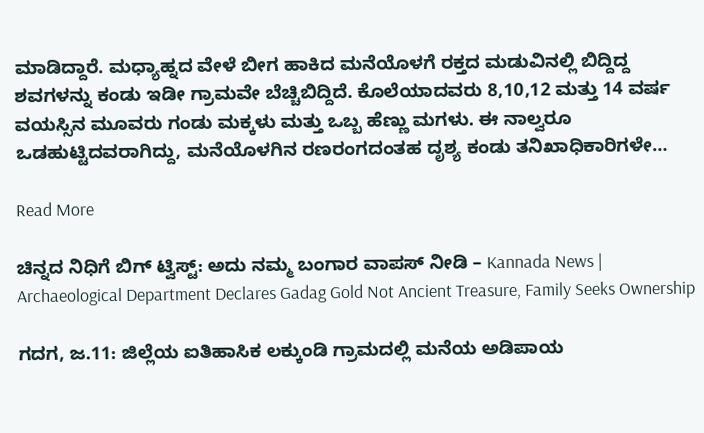ಮಾಡಿದ್ದಾರೆ. ಮಧ್ಯಾಹ್ನದ ವೇಳೆ ಬೀಗ ಹಾಕಿದ ಮನೆಯೊಳಗೆ ರಕ್ತದ ಮಡುವಿನಲ್ಲಿ ಬಿದ್ದಿದ್ದ ಶವಗಳನ್ನು ಕಂಡು ಇಡೀ ಗ್ರಾಮವೇ ಬೆಚ್ಚಿಬಿದ್ದಿದೆ. ಕೊಲೆಯಾದವರು 8,10,12 ಮತ್ತು 14 ವರ್ಷ ವಯಸ್ಸಿನ ಮೂವರು ಗಂಡು ಮಕ್ಕಳು ಮತ್ತು ಒಬ್ಬ ಹೆಣ್ಣು ಮಗಳು. ಈ ನಾಲ್ವರೂ ಒಡಹುಟ್ಟಿದವರಾಗಿದ್ದು, ಮನೆಯೊಳಗಿನ ರಣರಂಗದಂತಹ ದೃಶ್ಯ ಕಂಡು ತನಿಖಾಧಿಕಾರಿಗಳೇ…

Read More

ಚಿನ್ನದ ನಿಧಿಗೆ ಬಿಗ್ ಟ್ವಿಸ್ಟ್: ಅದು ನಮ್ಮ ಬಂಗಾರ ವಾಪಸ್ ನೀಡಿ – Kannada News | Archaeological Department Declares Gadag Gold Not Ancient Treasure, Family Seeks Ownership

ಗದಗ, ಜ.11: ಜಿಲ್ಲೆಯ ಐತಿಹಾಸಿಕ ಲಕ್ಕುಂಡಿ ಗ್ರಾಮದಲ್ಲಿ ಮನೆಯ ಅಡಿಪಾಯ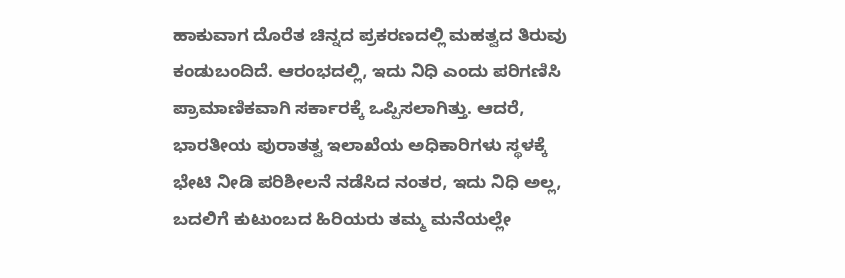ಹಾಕುವಾಗ ದೊರೆತ ಚಿನ್ನದ ಪ್ರಕರಣದಲ್ಲಿ ಮಹತ್ವದ ತಿರುವು ಕಂಡುಬಂದಿದೆ. ಆರಂಭದಲ್ಲಿ, ಇದು ನಿಧಿ ಎಂದು ಪರಿಗಣಿಸಿ ಪ್ರಾಮಾಣಿಕವಾಗಿ ಸರ್ಕಾರಕ್ಕೆ ಒಪ್ಪಿಸಲಾಗಿತ್ತು. ಆದರೆ, ಭಾರತೀಯ ಪುರಾತತ್ವ ಇಲಾಖೆಯ ಅಧಿಕಾರಿಗಳು ಸ್ಥಳಕ್ಕೆ ಭೇಟಿ ನೀಡಿ ಪರಿಶೀಲನೆ ನಡೆಸಿದ ನಂತರ, ಇದು ನಿಧಿ ಅಲ್ಲ, ಬದಲಿಗೆ ಕುಟುಂಬದ ಹಿರಿಯರು ತಮ್ಮ ಮನೆಯಲ್ಲೇ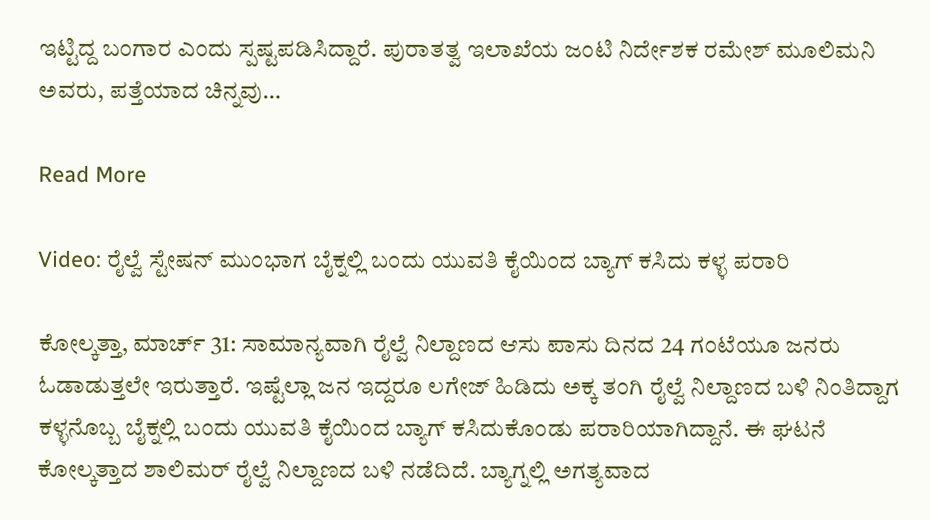ಇಟ್ಟಿದ್ದ ಬಂಗಾರ ಎಂದು ಸ್ಪಷ್ಟಪಡಿಸಿದ್ದಾರೆ. ಪುರಾತತ್ವ ಇಲಾಖೆಯ ಜಂಟಿ ನಿರ್ದೇಶಕ ರಮೇಶ್ ಮೂಲಿಮನಿ ಅವರು, ಪತ್ತೆಯಾದ ಚಿನ್ನವು…

Read More

Video: ರೈಲ್ವೆ ಸ್ಟೇಷನ್ ಮುಂಭಾಗ ಬೈಕ್ನಲ್ಲಿ ಬಂದು ಯುವತಿ ಕೈಯಿಂದ ಬ್ಯಾಗ್ ಕಸಿದು ಕಳ್ಳ ಪರಾರಿ

ಕೋಲ್ಕತ್ತಾ, ಮಾರ್ಚ್ 31: ಸಾಮಾನ್ಯವಾಗಿ ರೈಲ್ವೆ ನಿಲ್ದಾಣದ ಆಸು ಪಾಸು ದಿನದ 24 ಗಂಟೆಯೂ ಜನರು ಓಡಾಡುತ್ತಲೇ ಇರುತ್ತಾರೆ. ಇಷ್ಟೆಲ್ಲಾ ಜನ ಇದ್ದರೂ ಲಗೇಜ್ ಹಿಡಿದು ಅಕ್ಕ ತಂಗಿ ರೈಲ್ವೆ ನಿಲ್ದಾಣದ ಬಳಿ ನಿಂತಿದ್ದಾಗ ಕಳ್ಳನೊಬ್ಬ ಬೈಕ್ನಲ್ಲಿ ಬಂದು ಯುವತಿ ಕೈಯಿಂದ ಬ್ಯಾಗ್ ಕಸಿದುಕೊಂಡು ಪರಾರಿಯಾಗಿದ್ದಾನೆ. ಈ ಘಟನೆ ಕೋಲ್ಕತ್ತಾದ ಶಾಲಿಮರ್ ರೈಲ್ವೆ ನಿಲ್ದಾಣದ ಬಳಿ ನಡೆದಿದೆ. ಬ್ಯಾಗ್ನಲ್ಲಿ ಅಗತ್ಯವಾದ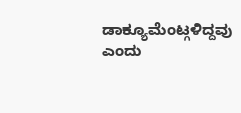ಡಾಕ್ಯೂಮೆಂಟ್ಗಳಿದ್ದವು ಎಂದು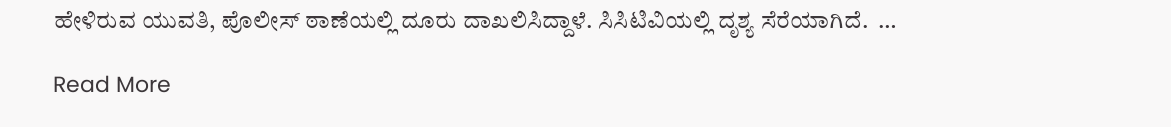ಹೇಳಿರುವ ಯುವತಿ, ಪೊಲೀಸ್ ಠಾಣೆಯಲ್ಲಿ ದೂರು ದಾಖಲಿಸಿದ್ದಾಳೆ. ಸಿಸಿಟಿವಿಯಲ್ಲಿ ದೃಶ್ಯ ಸೆರೆಯಾಗಿದೆ.  …

Read More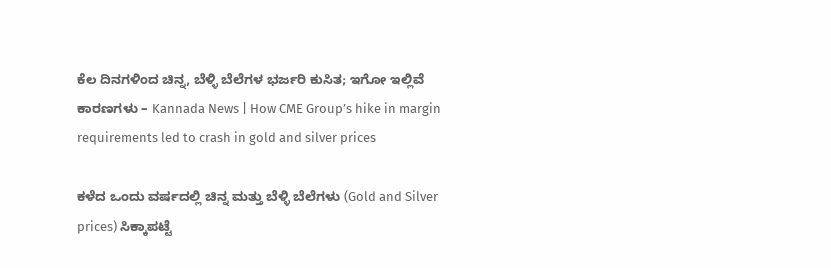ಕೆಲ ದಿನಗಳಿಂದ ಚಿನ್ನ, ಬೆಳ್ಳಿ ಬೆಲೆಗಳ ಭರ್ಜರಿ ಕುಸಿತ; ಇಗೋ ಇಲ್ಲಿವೆ ಕಾರಣಗಳು – Kannada News | How CME Group’s hike in margin requirements led to crash in gold and silver prices

ಕಳೆದ ಒಂದು ವರ್ಷದಲ್ಲಿ ಚಿನ್ನ ಮತ್ತು ಬೆಳ್ಳಿ ಬೆಲೆಗಳು (Gold and Silver prices) ಸಿಕ್ಕಾಪಟ್ಟೆ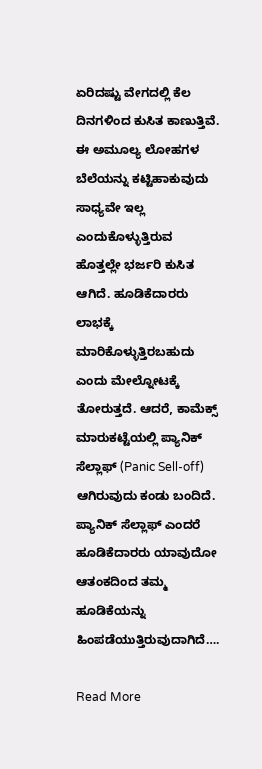ಏರಿದಷ್ಟು ವೇಗದಲ್ಲಿ ಕೆಲ ದಿನಗಳಿಂದ ಕುಸಿತ ಕಾಣುತ್ತಿವೆ. ಈ ಅಮೂಲ್ಯ ಲೋಹಗಳ ಬೆಲೆಯನ್ನು ಕಟ್ಟಿಹಾಕುವುದು ಸಾಧ್ಯವೇ ಇಲ್ಲ ಎಂದುಕೊಳ್ಳುತ್ತಿರುವ ಹೊತ್ತಲ್ಲೇ ಭರ್ಜರಿ ಕುಸಿತ ಆಗಿದೆ. ಹೂಡಿಕೆದಾರರು ಲಾಭಕ್ಕೆ ಮಾರಿಕೊಳ್ಳುತ್ತಿರಬಹುದು ಎಂದು ಮೇಲ್ನೋಟಕ್ಕೆ ತೋರುತ್ತದೆ. ಆದರೆ, ಕಾಮೆಕ್ಸ್ ಮಾರುಕಟ್ಟೆಯಲ್ಲಿ ಪ್ಯಾನಿಕ್ ಸೆಲ್ಲಾಫ್ (Panic Sell-off) ಆಗಿರುವುದು ಕಂಡು ಬಂದಿದೆ. ಪ್ಯಾನಿಕ್ ಸೆಲ್ಲಾಫ್ ಎಂದರೆ ಹೂಡಿಕೆದಾರರು ಯಾವುದೋ ಆತಂಕದಿಂದ ತಮ್ಮ ಹೂಡಿಕೆಯನ್ನು ಹಿಂಪಡೆಯುತ್ತಿರುವುದಾಗಿದೆ….

Read More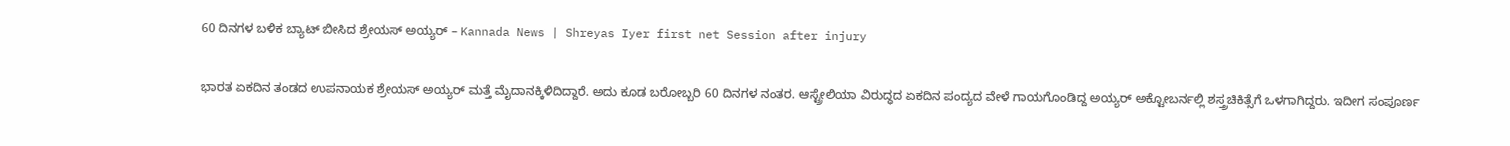60 ದಿನಗಳ ಬಳಿಕ ಬ್ಯಾಟ್ ಬೀಸಿದ ಶ್ರೇಯಸ್ ಅಯ್ಯರ್ – Kannada News | Shreyas Iyer first net Session after injury

ಭಾರತ ಏಕದಿನ ತಂಡದ ಉಪನಾಯಕ ಶ್ರೇಯಸ್ ಅಯ್ಯರ್ ಮತ್ತೆ ಮೈದಾನಕ್ಕಿಳಿದಿದ್ದಾರೆ. ಅದು ಕೂಡ ಬರೋಬ್ಬರಿ 60 ದಿನಗಳ ನಂತರ. ಆಸ್ಟ್ರೇಲಿಯಾ ವಿರುದ್ಧದ ಏಕದಿನ ಪಂದ್ಯದ ವೇಳೆ ಗಾಯಗೊಂಡಿದ್ದ ಅಯ್ಯರ್ ಅಕ್ಟೋಬರ್ನಲ್ಲಿ ಶಸ್ತ್ರಚಿಕಿತ್ಸೆಗೆ ಒಳಗಾಗಿದ್ದರು. ಇದೀಗ ಸಂಪೂರ್ಣ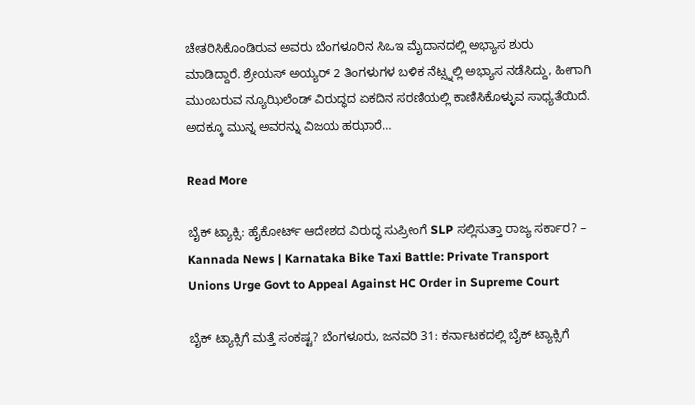ಚೇತರಿಸಿಕೊಂಡಿರುವ ಅವರು ಬೆಂಗಳೂರಿನ ಸಿಒಇ ಮೈದಾನದಲ್ಲಿ ಅಭ್ಯಾಸ ಶುರು ಮಾಡಿದ್ದಾರೆ. ಶ್ರೇಯಸ್ ಅಯ್ಯರ್ 2 ತಿಂಗಳುಗಳ ಬಳಿಕ ನೆಟ್ಸ್ನಲ್ಲಿ ಅಭ್ಯಾಸ ನಡೆಸಿದ್ದು, ಹೀಗಾಗಿ ಮುಂಬರುವ ನ್ಯೂಝಿಲೆಂಡ್ ವಿರುದ್ಧದ ಏಕದಿನ ಸರಣಿಯಲ್ಲಿ ಕಾಣಿಸಿಕೊಳ್ಳುವ ಸಾಧ್ಯತೆಯಿದೆ. ಅದಕ್ಕೂ ಮುನ್ನ ಅವರನ್ನು ವಿಜಯ ಹಝಾರೆ…

Read More

ಬೈಕ್ ಟ್ಯಾಕ್ಸಿ: ಹೈಕೋರ್ಟ್ ಆದೇಶದ ವಿರುದ್ಧ ಸುಪ್ರೀಂಗೆ SLP ಸಲ್ಲಿಸುತ್ತಾ ರಾಜ್ಯ ಸರ್ಕಾರ? – Kannada News | Karnataka Bike Taxi Battle: Private Transport Unions Urge Govt to Appeal Against HC Order in Supreme Court

ಬೈಕ್ ಟ್ಯಾಕ್ಸಿಗೆ ಮತ್ತೆ ಸಂಕಷ್ಟ? ಬೆಂಗಳೂರು, ಜನವರಿ 31: ಕರ್ನಾಟಕದಲ್ಲಿ ಬೈಕ್ ಟ್ಯಾಕ್ಸಿಗೆ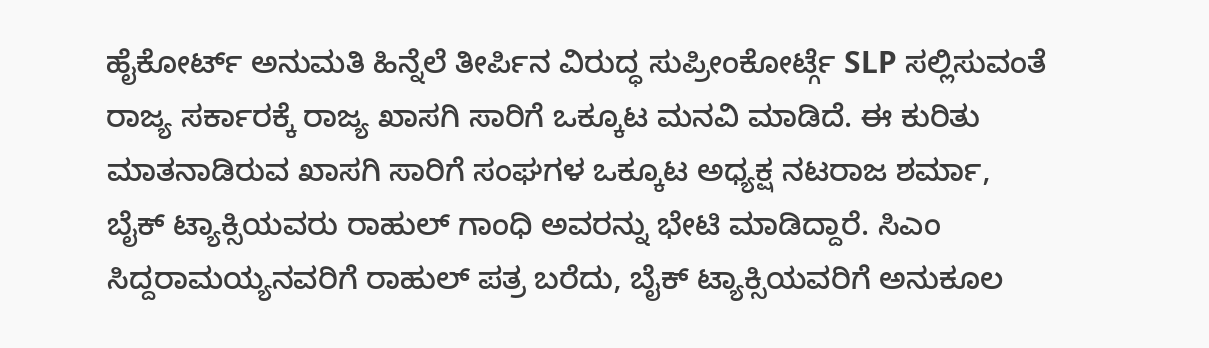ಹೈಕೋರ್ಟ್ ಅನುಮತಿ ಹಿನ್ನೆಲೆ ತೀರ್ಪಿನ ವಿರುದ್ಧ ಸುಪ್ರೀಂಕೋರ್ಟ್ಗೆ SLP ಸಲ್ಲಿಸುವಂತೆ ರಾಜ್ಯ ಸರ್ಕಾರಕ್ಕೆ ರಾಜ್ಯ ಖಾಸಗಿ ಸಾರಿಗೆ ಒಕ್ಕೂಟ ಮನವಿ ಮಾಡಿದೆ. ಈ ಕುರಿತು ಮಾತನಾಡಿರುವ ಖಾಸಗಿ ಸಾರಿಗೆ ಸಂಘಗಳ ಒಕ್ಕೂಟ ಅಧ್ಯಕ್ಷ ನಟರಾಜ ಶರ್ಮಾ, ಬೈಕ್ ಟ್ಯಾಕ್ಸಿಯವರು ರಾಹುಲ್ ಗಾಂಧಿ ಅವರನ್ನು ಭೇಟಿ ಮಾಡಿದ್ದಾರೆ. ಸಿಎಂ ಸಿದ್ದರಾಮಯ್ಯನವರಿಗೆ ರಾಹುಲ್ ಪತ್ರ ಬರೆದು, ಬೈಕ್ ಟ್ಯಾಕ್ಸಿಯವರಿಗೆ ಅನುಕೂಲ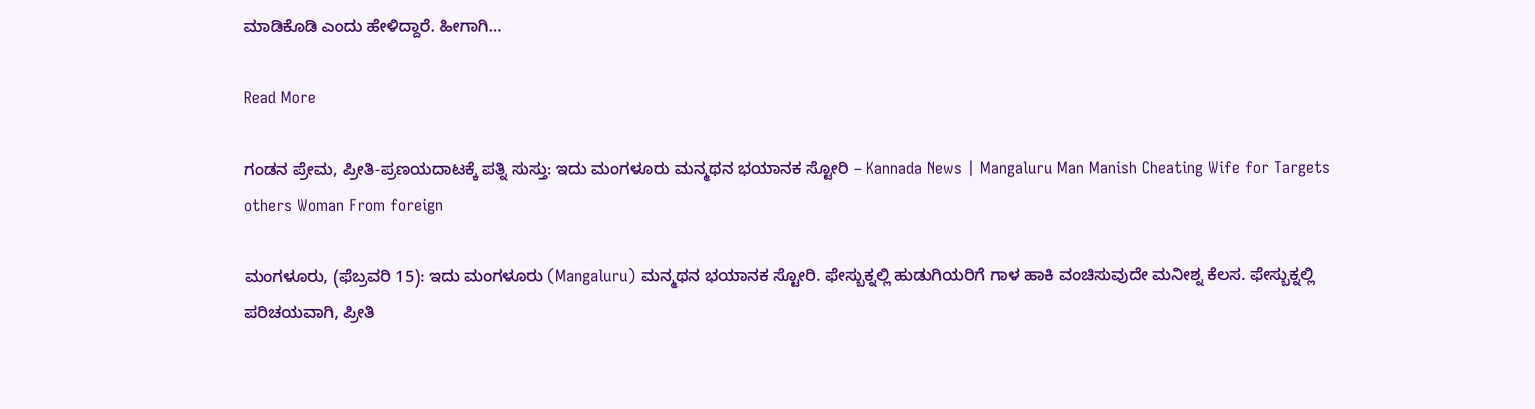ಮಾಡಿಕೊಡಿ ಎಂದು ಹೇಳಿದ್ದಾರೆ. ಹೀಗಾಗಿ…

Read More

ಗಂಡನ ಪ್ರೇಮ, ಪ್ರೀತಿ-ಪ್ರಣಯದಾಟಕ್ಕೆ ಪತ್ನಿ ಸುಸ್ತು: ಇದು ಮಂಗಳೂರು ಮನ್ಮಥನ ಭಯಾನಕ ಸ್ಟೋರಿ – Kannada News | Mangaluru Man Manish Cheating Wife for Targets others Woman From foreign

ಮಂಗಳೂರು, (ಫೆಬ್ರವರಿ 15): ಇದು ಮಂಗಳೂರು (Mangaluru) ಮನ್ಮಥನ ಭಯಾನಕ ಸ್ಟೋರಿ. ಫೇಸ್ಬುಕ್ನಲ್ಲಿ ಹುಡುಗಿಯರಿಗೆ ಗಾಳ ಹಾಕಿ ವಂಚಿಸುವುದೇ ಮನೀಶ್ನ ಕೆಲಸ. ಫೇಸ್ಬುಕ್ನಲ್ಲಿ ಪರಿಚಯವಾಗಿ, ಪ್ರೀತಿ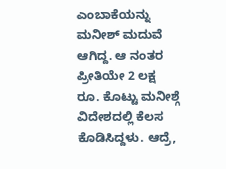ಎಂಬಾಕೆಯನ್ನು ಮನೀಶ್ ಮದುವೆ ಆಗಿದ್ದ. ಆ ನಂತರ ಪ್ರೀತಿಯೇ 2 ಲಕ್ಷ ರೂ. ಕೊಟ್ಟು ಮನೀಶ್ಗೆ ವಿದೇಶದಲ್ಲಿ ಕೆಲಸ ಕೊಡಿಸಿದ್ದಳು. ಆದ್ರೆ,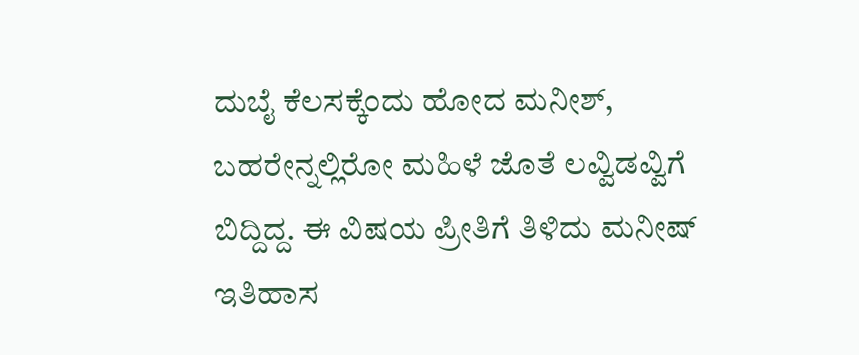ದುಬೈ ಕೆಲಸಕ್ಕೆಂದು ಹೋದ ಮನೀಶ್, ಬಹರೇನ್ನಲ್ಲಿರೋ ಮಹಿಳೆ ಜೊತೆ ಲವ್ವಿಡವ್ವಿಗೆ ಬಿದ್ದಿದ್ದ. ಈ ವಿಷಯ ಪ್ರೀತಿಗೆ ತಿಳಿದು ಮನೀಷ್ ಇತಿಹಾಸ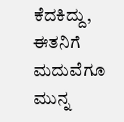ಕೆದಕಿದ್ದು, ಈತನಿಗೆ ಮದುವೆಗೂ ಮುನ್ನ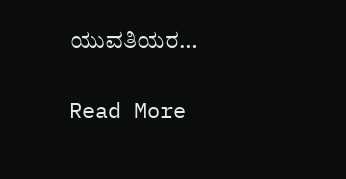ಯುವತಿಯರ…

Read More